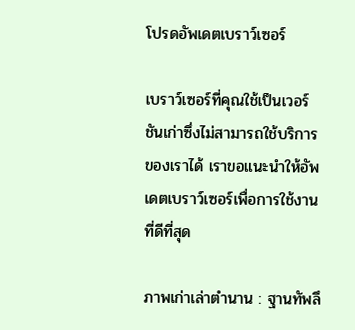โปรดอัพเดตเบราว์เซอร์

เบราว์เซอร์ที่คุณใช้เป็นเวอร์ชันเก่าซึ่งไม่สามารถใช้บริการของเราได้ เราขอแนะนำให้อัพเดตเบราว์เซอร์เพื่อการใช้งานที่ดีที่สุด

ภาพเก่าเล่าตำนาน : ฐานทัพลึ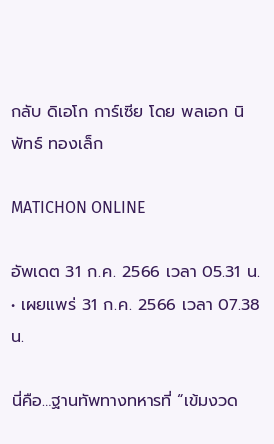กลับ ดิเอโก การ์เซีย โดย พลเอก นิพัทธ์ ทองเล็ก

MATICHON ONLINE

อัพเดต 31 ก.ค. 2566 เวลา 05.31 น. • เผยแพร่ 31 ก.ค. 2566 เวลา 07.38 น.

นี่คือ…ฐานทัพทางทหารที่ “เข้มงวด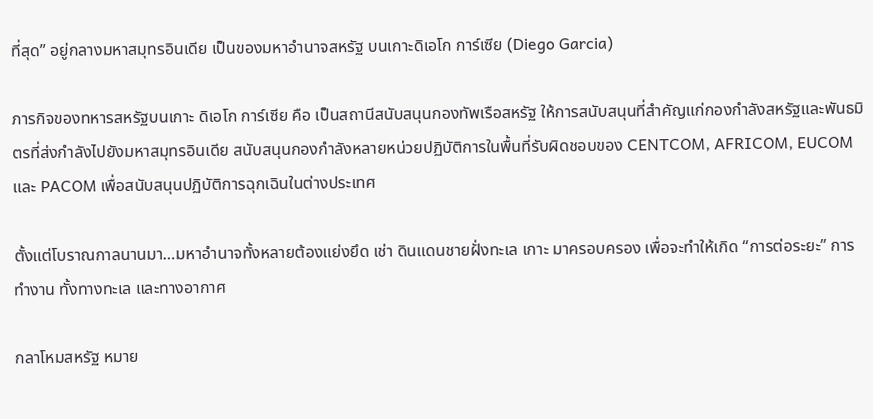ที่สุด” อยู่กลางมหาสมุทรอินเดีย เป็นของมหาอำนาจสหรัฐ บนเกาะดิเอโก การ์เซีย (Diego Garcia)

ภารกิจของทหารสหรัฐบนเกาะ ดิเอโก การ์เซีย คือ เป็นสถานีสนับสนุนกองทัพเรือสหรัฐ ให้การสนับสนุนที่สำคัญแก่กองกำลังสหรัฐและพันธมิตรที่ส่งกำลังไปยังมหาสมุทรอินเดีย สนับสนุนกองกำลังหลายหน่วยปฏิบัติการในพื้นที่รับผิดชอบของ CENTCOM, AFRICOM, EUCOM และ PACOM เพื่อสนับสนุนปฏิบัติการฉุกเฉินในต่างประเทศ

ตั้งแต่โบราณกาลนานมา…มหาอำนาจทั้งหลายต้องแย่งยึด เช่า ดินแดนชายฝั่งทะเล เกาะ มาครอบครอง เพื่อจะทำให้เกิด “การต่อระยะ” การทำงาน ทั้งทางทะเล และทางอากาศ

กลาโหมสหรัฐ หมาย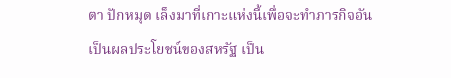ตา ปักหมุด เล็งมาที่เกาะแห่งนี้เพื่อจะทำภารกิจอันเป็นผลประโยชน์ของสหรัฐ เป็น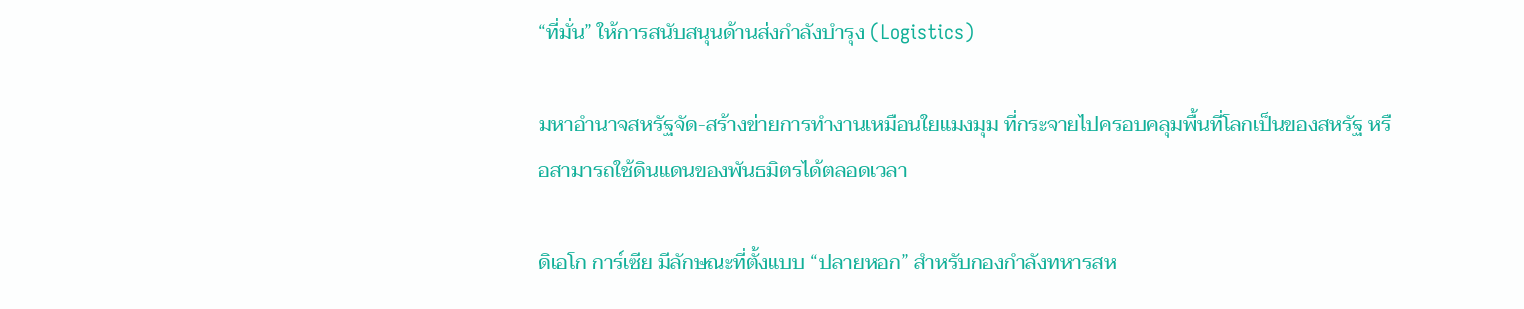“ที่มั่น” ให้การสนับสนุนด้านส่งกำลังบำรุง (Logistics)

มหาอำนาจสหรัฐจัด-สร้างข่ายการทำงานเหมือนใยแมงมุม ที่กระจายไปครอบคลุมพื้นที่โลกเป็นของสหรัฐ หรือสามารถใช้ดินแดนของพันธมิตรได้ตลอดเวลา

ดิเอโก การ์เซีย มีลักษณะที่ตั้งแบบ “ปลายหอก” สำหรับกองกำลังทหารสห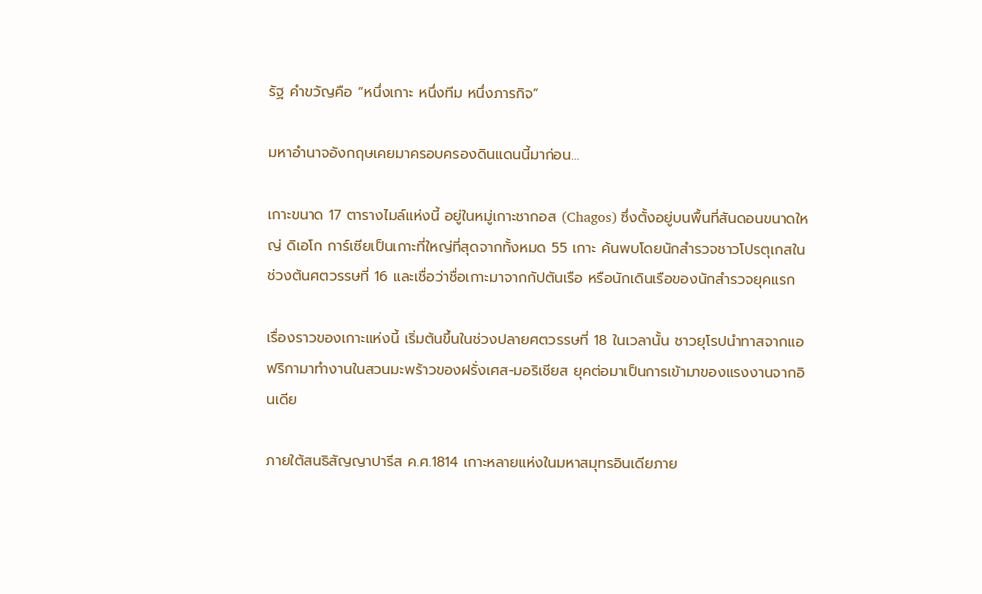รัฐ คำขวัญคือ “หนึ่งเกาะ หนึ่งทีม หนึ่งภารกิจ”

มหาอำนาจอังกฤษเคยมาครอบครองดินแดนนี้มาก่อน…

เกาะขนาด 17 ตารางไมล์แห่งนี้ อยู่ในหมู่เกาะชากอส (Chagos) ซึ่งตั้งอยู่บนพื้นที่สันดอนขนาดใหญ่ ดิเอโก การ์เซียเป็นเกาะที่ใหญ่ที่สุดจากทั้งหมด 55 เกาะ ค้นพบโดยนักสำรวจชาวโปรตุเกสในช่วงต้นศตวรรษที่ 16 และเชื่อว่าชื่อเกาะมาจากกัปตันเรือ หรือนักเดินเรือของนักสำรวจยุคแรก

เรื่องราวของเกาะแห่งนี้ เริ่มต้นขึ้นในช่วงปลายศตวรรษที่ 18 ในเวลานั้น ชาวยุโรปนำทาสจากแอฟริกามาทำงานในสวนมะพร้าวของฝรั่งเศส-มอริเชียส ยุคต่อมาเป็นการเข้ามาของแรงงานจากอินเดีย

ภายใต้สนธิสัญญาปารีส ค.ศ.1814 เกาะหลายแห่งในมหาสมุทรอินเดียภาย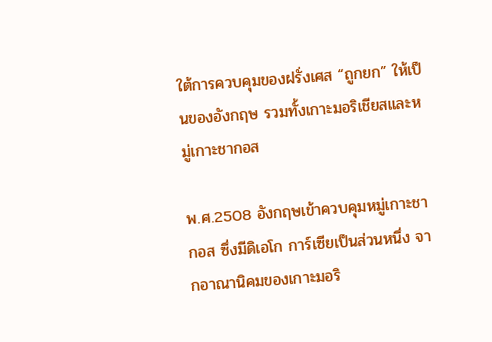ใต้การควบคุมของฝรั่งเศส “ถูกยก” ให้เป็นของอังกฤษ รวมทั้งเกาะมอริเชียสและหมู่เกาะชากอส

พ.ศ.2508 อังกฤษเข้าควบคุมหมู่เกาะชากอส ซึ่งมีดิเอโก การ์เซียเป็นส่วนหนึ่ง จากอาณานิคมของเกาะมอริ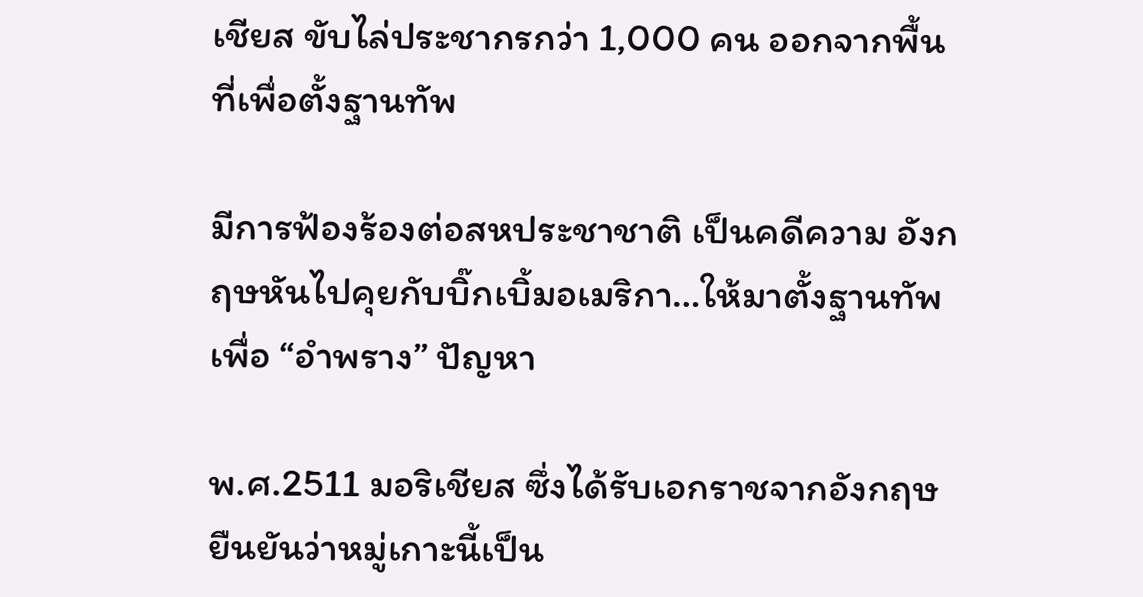เชียส ขับไล่ประชากรกว่า 1,000 คน ออกจากพื้นที่เพื่อตั้งฐานทัพ

มีการฟ้องร้องต่อสหประชาชาติ เป็นคดีความ อังกฤษหันไปคุยกับบิ๊กเบิ้มอเมริกา…ให้มาตั้งฐานทัพเพื่อ “อำพราง” ปัญหา

พ.ศ.2511 มอริเชียส ซึ่งได้รับเอกราชจากอังกฤษ ยืนยันว่าหมู่เกาะนี้เป็น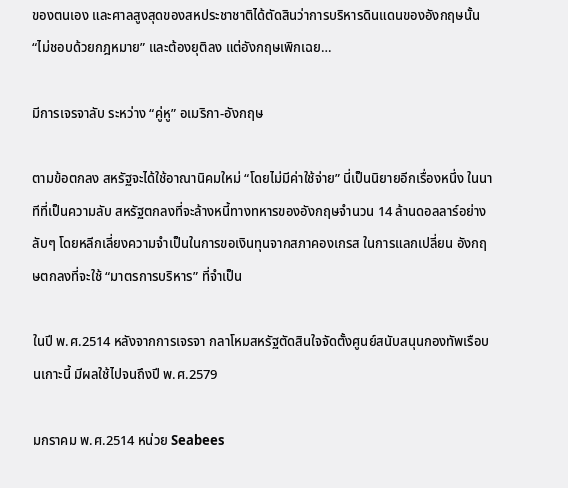ของตนเอง และศาลสูงสุดของสหประชาชาติได้ตัดสินว่าการบริหารดินแดนของอังกฤษนั้น “ไม่ชอบด้วยกฎหมาย” และต้องยุติลง แต่อังกฤษเพิกเฉย…

มีการเจรจาลับ ระหว่าง “คู่หู” อเมริกา-อังกฤษ

ตามข้อตกลง สหรัฐจะได้ใช้อาณานิคมใหม่ “โดยไม่มีค่าใช้จ่าย” นี่เป็นนิยายอีกเรื่องหนึ่ง ในนาทีที่เป็นความลับ สหรัฐตกลงที่จะล้างหนี้ทางทหารของอังกฤษจำนวน 14 ล้านดอลลาร์อย่างลับๆ โดยหลีกเลี่ยงความจำเป็นในการขอเงินทุนจากสภาคองเกรส ในการแลกเปลี่ยน อังกฤษตกลงที่จะใช้ “มาตรการบริหาร” ที่จำเป็น

ในปี พ.ศ.2514 หลังจากการเจรจา กลาโหมสหรัฐตัดสินใจจัดตั้งศูนย์สนับสนุนกองทัพเรือบนเกาะนี้ มีผลใช้ไปจนถึงปี พ.ศ.2579

มกราคม พ.ศ.2514 หน่วย Seabees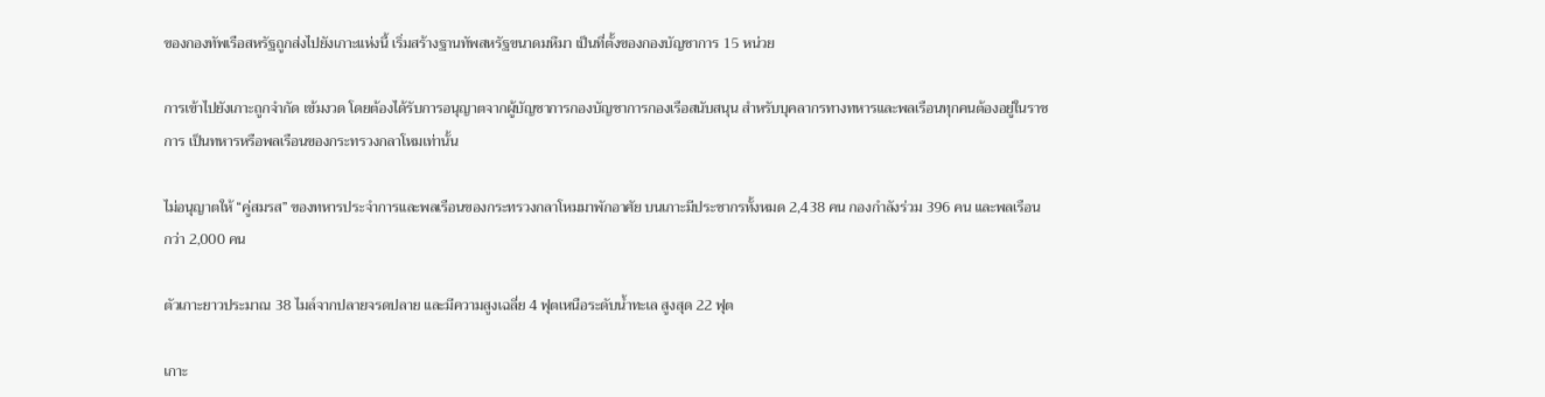ของกองทัพเรือสหรัฐถูกส่งไปยังเกาะแห่งนี้ เริ่มสร้างฐานทัพสหรัฐขนาดมหึมา เป็นที่ตั้งของกองบัญชาการ 15 หน่วย

การเข้าไปยังเกาะถูกจำกัด เข้มงวด โดยต้องได้รับการอนุญาตจากผู้บัญชาการกองบัญชาการกองเรือสนับสนุน สำหรับบุคลากรทางทหารและพลเรือนทุกคนต้องอยู่ในราชการ เป็นทหารหรือพลเรือนของกระทรวงกลาโหมเท่านั้น

ไม่อนุญาตให้ “คู่สมรส” ของทหารประจำการและพลเรือนของกระทรวงกลาโหมมาพักอาศัย บนเกาะมีประชากรทั้งหมด 2,438 คน กองกำลังร่วม 396 คน และพลเรือนกว่า 2,000 คน

ตัวเกาะยาวประมาณ 38 ไมล์จากปลายจรดปลาย และมีความสูงเฉลี่ย 4 ฟุตเหนือระดับน้ำทะเล สูงสุด 22 ฟุต

เกาะ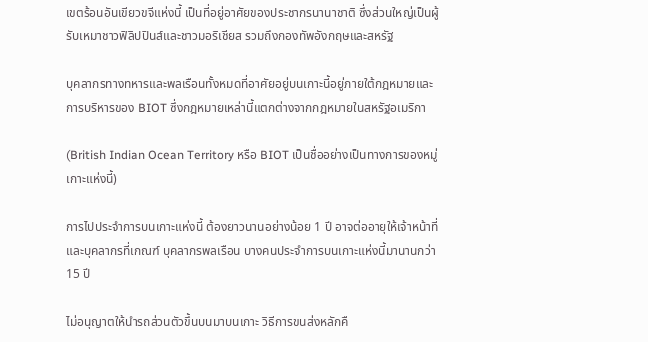เขตร้อนอันเขียวขจีแห่งนี้ เป็นที่อยู่อาศัยของประชากรนานาชาติ ซึ่งส่วนใหญ่เป็นผู้รับเหมาชาวฟิลิปปินส์และชาวมอริเชียส รวมถึงกองทัพอังกฤษและสหรัฐ

บุคลากรทางทหารและพลเรือนทั้งหมดที่อาศัยอยู่บนเกาะนี้อยู่ภายใต้กฎหมายและการบริหารของ BIOT ซึ่งกฎหมายเหล่านี้แตกต่างจากกฎหมายในสหรัฐอเมริกา

(British Indian Ocean Territory หรือ BIOT เป็นชื่ออย่างเป็นทางการของหมู่เกาะแห่งนี้)

การไปประจำการบนเกาะแห่งนี้ ต้องยาวนานอย่างน้อย 1 ปี อาจต่ออายุให้เจ้าหน้าที่และบุคลากรที่เกณฑ์ บุคลากรพลเรือน บางคนประจำการบนเกาะแห่งนี้มานานกว่า 15 ปี

ไม่อนุญาตให้นำรถส่วนตัวขึ้นบนมาบนเกาะ วิธีการขนส่งหลักคื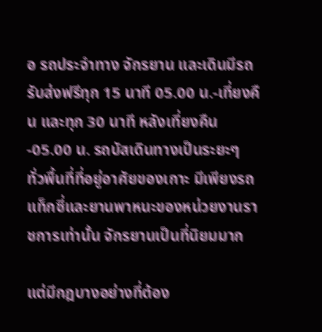อ รถประจำทาง จักรยาน และเดินมีรถรับส่งฟรีทุก 15 นาที 05.00 น.-เที่ยงคืน และทุก 30 นาที หลังเที่ยงคืน-05.00 น. รถบัสเดินทางเป็นระยะๆ ทั่วพื้นที่ที่อยู่อาศัยของเกาะ มีเพียงรถแท็กซี่และยานพาหนะของหน่วยงานราชการเท่านั้น จักรยานเป็นที่นิยมมาก

แต่มีกฎบางอย่างที่ต้อง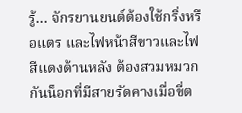รู้… จักรยานยนต์ต้องใช้กริ่งหรือแตร และไฟหน้าสีขาวและไฟสีแดงด้านหลัง ต้องสวมหมวกกันน็อกที่มีสายรัดคางเมื่อขี่ต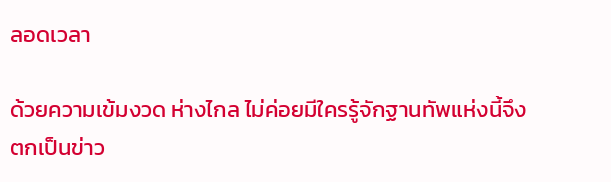ลอดเวลา

ด้วยความเข้มงวด ห่างไกล ไม่ค่อยมีใครรู้จักฐานทัพแห่งนี้จึงตกเป็นข่าว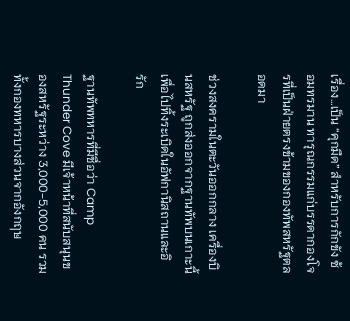เรื่อง…เป็น “คุกมืด” สำหรับการกักขัง ซ้อมทรมาน ทารุณกรรมแก่บรรดากองโจรที่เป็นฝ่ายตรงข้ามของกองทัพสหรัฐตลอดมา

ช่วงสงครามในตะวันออกกลาง เครื่องบินสหรัฐ ถูกส่งออกจากฐานทัพบนเกาะนี้ เพื่อไปทิ้งระเบิดในอัฟกานิสถานและอิรัก

ฐานทัพทหารที่มีชื่อว่า Camp Thunder Cove มีเจ้าหน้าที่สนับสนุนของสหรัฐระหว่าง 3,000-5,000 คน รวมทั้งกองทหารบางส่วนจากอังกฤษ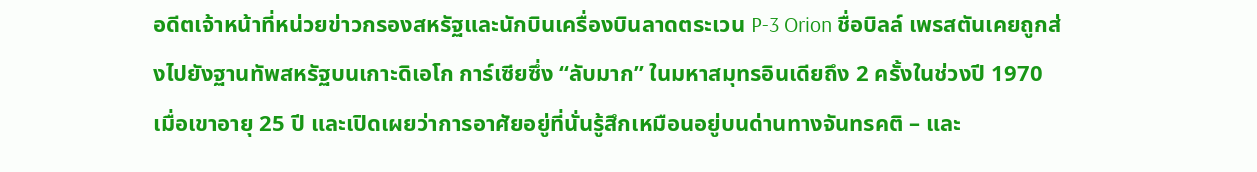อดีตเจ้าหน้าที่หน่วยข่าวกรองสหรัฐและนักบินเครื่องบินลาดตระเวน P-3 Orion ชื่อบิลล์ เพรสตันเคยถูกส่งไปยังฐานทัพสหรัฐบนเกาะดิเอโก การ์เซียซึ่ง “ลับมาก” ในมหาสมุทรอินเดียถึง 2 ครั้งในช่วงปี 1970 เมื่อเขาอายุ 25 ปี และเปิดเผยว่าการอาศัยอยู่ที่นั่นรู้สึกเหมือนอยู่บนด่านทางจันทรคติ – และ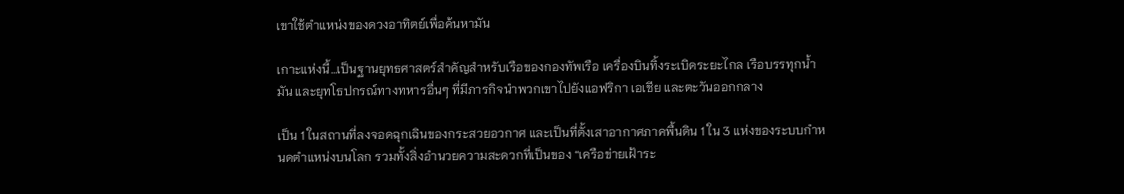เขาใช้ตำแหน่งของดวงอาทิตย์เพื่อค้นหามัน

เกาะแห่งนี้…เป็นฐานยุทธศาสตร์สำคัญสำหรับเรือของกองทัพเรือ เครื่องบินทิ้งระเบิดระยะไกล เรือบรรทุกน้ำมัน และยุทโธปกรณ์ทางทหารอื่นๆ ที่มีภารกิจนำพวกเขาไปยังแอฟริกา เอเชีย และตะวันออกกลาง

เป็น 1 ในสถานที่ลงจอดฉุกเฉินของกระสวยอวกาศ และเป็นที่ตั้งเสาอากาศภาคพื้นดิน 1 ใน 3 แห่งของระบบกำหนดตำแหน่งบนโลก รวมทั้งสิ่งอำนวยความสะดวกที่เป็นของ “เครือข่ายเฝ้าระ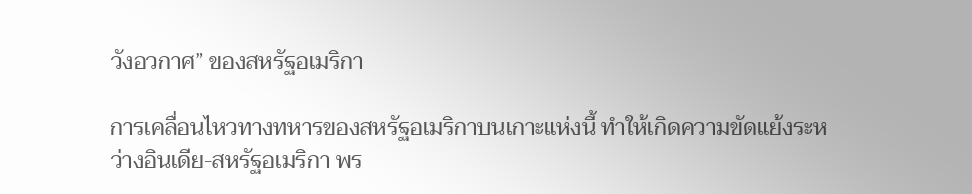วังอวกาศ” ของสหรัฐอเมริกา

การเคลื่อนไหวทางทหารของสหรัฐอเมริกาบนเกาะแห่งนี้ ทำให้เกิดความขัดแย้งระหว่างอินเดีย-สหรัฐอเมริกา พร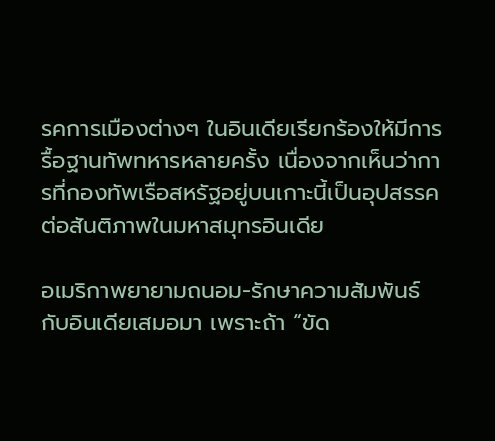รคการเมืองต่างๆ ในอินเดียเรียกร้องให้มีการรื้อฐานทัพทหารหลายครั้ง เนื่องจากเห็นว่าการที่กองทัพเรือสหรัฐอยู่บนเกาะนี้เป็นอุปสรรคต่อสันติภาพในมหาสมุทรอินเดีย

อเมริกาพยายามถนอม-รักษาความสัมพันธ์กับอินเดียเสมอมา เพราะถ้า “ขัด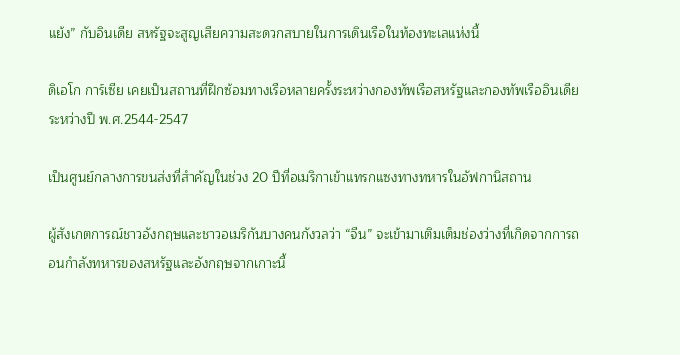แย้ง” กับอินเดีย สหรัฐจะสูญเสียความสะดวกสบายในการเดินเรือในท้องทะเลแห่งนี้

ดิเอโก การ์เซีย เคยเป็นสถานที่ฝึกซ้อมทางเรือหลายครั้งระหว่างกองทัพเรือสหรัฐและกองทัพเรืออินเดีย ระหว่างปี พ.ศ.2544-2547

เป็นศูนย์กลางการขนส่งที่สำคัญในช่วง 20 ปีที่อเมริกาเข้าแทรกแซงทางทหารในอัฟกานิสถาน

ผู้สังเกตการณ์ชาวอังกฤษและชาวอเมริกันบางคนกังวลว่า “จีน” จะเข้ามาเติมเต็มช่องว่างที่เกิดจากการถอนกำลังทหารของสหรัฐและอังกฤษจากเกาะนี้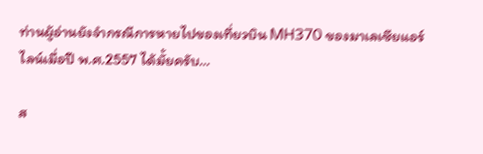ท่านผู้อ่านยังจำกรณีการหายไปของเที่ยวบิน MH370 ของมาเลเซียแอร์ไลน์เมื่อปี พ.ศ.2557 ได้มั้ยครับ…

ส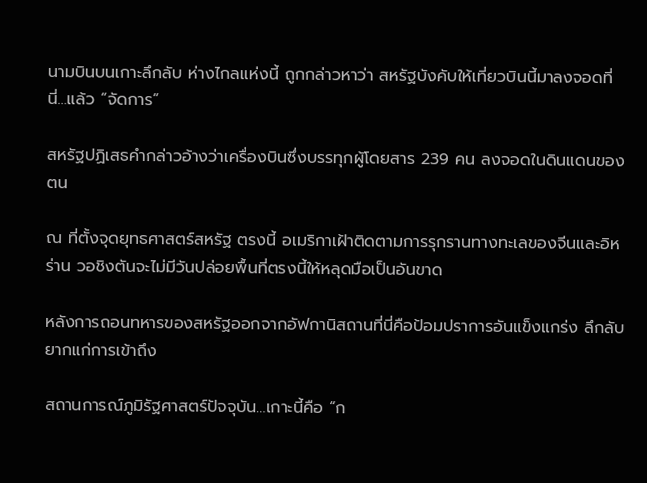นามบินบนเกาะลึกลับ ห่างไกลแห่งนี้ ถูกกล่าวหาว่า สหรัฐบังคับให้เที่ยวบินนี้มาลงจอดที่นี่…แล้ว “จัดการ”

สหรัฐปฏิเสธคำกล่าวอ้างว่าเครื่องบินซึ่งบรรทุกผู้โดยสาร 239 คน ลงจอดในดินแดนของตน

ณ ที่ตั้งจุดยุทธศาสตร์สหรัฐ ตรงนี้ อเมริกาเฝ้าติดตามการรุกรานทางทะเลของจีนและอิหร่าน วอชิงตันจะไม่มีวันปล่อยพื้นที่ตรงนี้ให้หลุดมือเป็นอันขาด

หลังการถอนทหารของสหรัฐออกจากอัฟกานิสถานที่นี่คือป้อมปราการอันแข็งแกร่ง ลึกลับ ยากแก่การเข้าถึง

สถานการณ์ภูมิรัฐศาสตร์ปัจจุบัน…เกาะนี้คือ “ก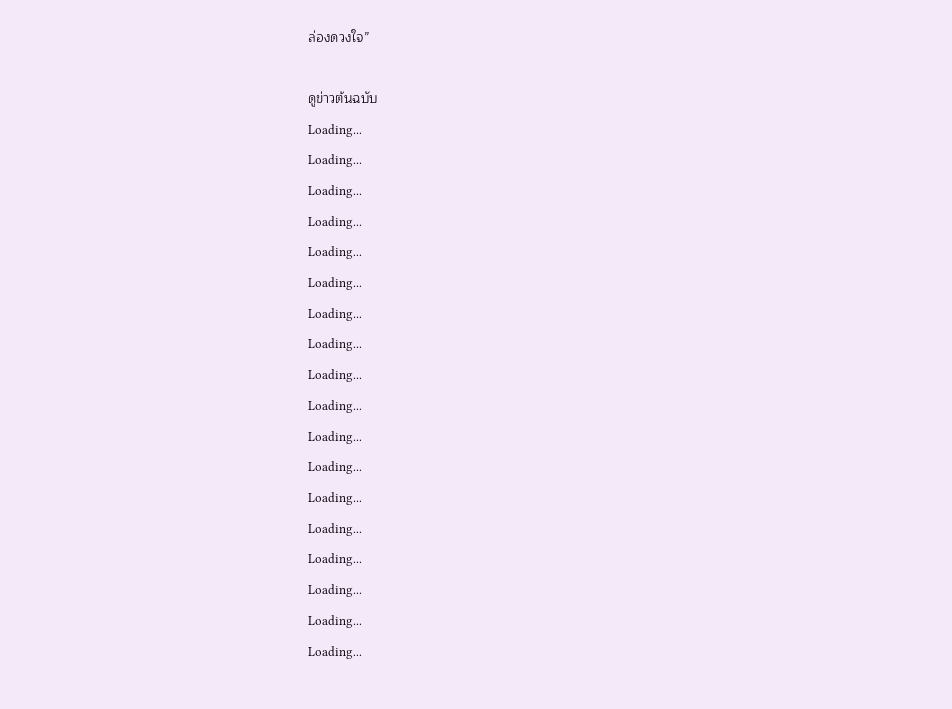ล่องดวงใจ”

ดูข่าวต้นฉบับ
Loading...
Loading...
Loading...
Loading...
Loading...
Loading...
Loading...
Loading...
Loading...
Loading...
Loading...
Loading...
Loading...
Loading...
Loading...
Loading...
Loading...
Loading...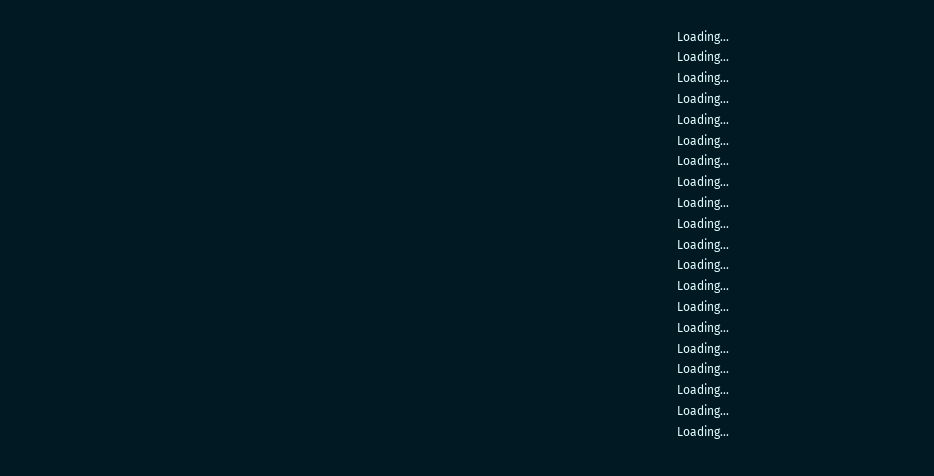Loading...
Loading...
Loading...
Loading...
Loading...
Loading...
Loading...
Loading...
Loading...
Loading...
Loading...
Loading...
Loading...
Loading...
Loading...
Loading...
Loading...
Loading...
Loading...
Loading...